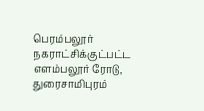பெரம்பலூர் நகராட்சிக்குட்பட்ட எளம்பலூர் ரோடு, துரைசாமிபுரம்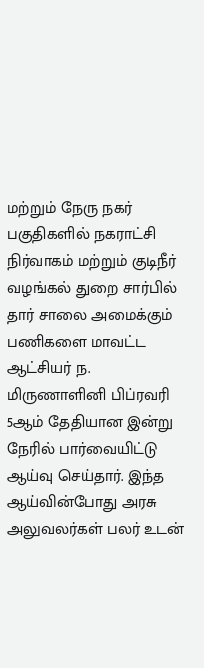மற்றும் நேரு நகர் பகுதிகளில் நகராட்சி நிர்வாகம் மற்றும் குடிநீர் வழங்கல் துறை சார்பில் தார் சாலை அமைக்கும் பணிகளை மாவட்ட ஆட்சியர் ந. மிருணாளினி பிப்ரவரி 5ஆம் தேதியான இன்று நேரில் பார்வையிட்டு ஆய்வு செய்தார். இந்த ஆய்வின்போது அரசு அலுவலர்கள் பலர் உடன்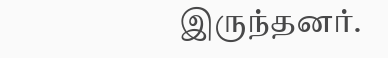இருந்தனர்.